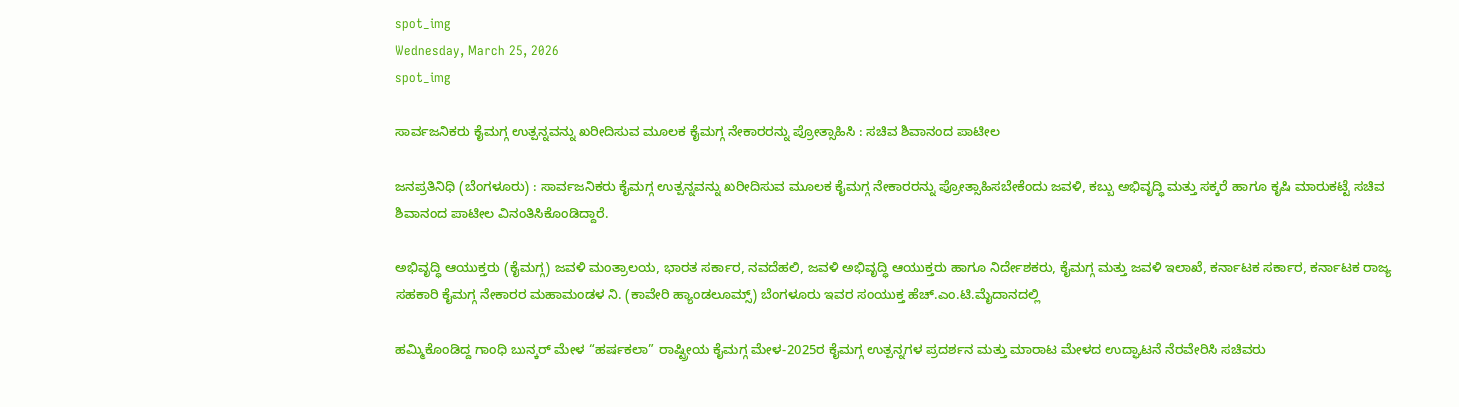spot_img
Wednesday, March 25, 2026
spot_img

ಸಾರ್ವಜನಿಕರು ಕೈಮಗ್ಗ ಉತ್ಪನ್ನವನ್ನು ಖರೀದಿಸುವ ಮೂಲಕ ಕೈಮಗ್ಗ ನೇಕಾರರನ್ನು ಪ್ರೋತ್ಸಾಹಿಸಿ : ಸಚಿವ ಶಿವಾನಂದ ಪಾಟೀಲ

ಜನಪ್ರತಿನಿಧಿ (ಬೆಂಗಳೂರು) : ಸಾರ್ವಜನಿಕರು ಕೈಮಗ್ಗ ಉತ್ಪನ್ನವನ್ನು ಖರೀದಿಸುವ ಮೂಲಕ ಕೈಮಗ್ಗ ನೇಕಾರರನ್ನು ಪ್ರೋತ್ಸಾಹಿಸಬೇಕೆಂದು ಜವಳಿ, ಕಬ್ಬು ಅಭಿವೃದ್ಧಿ ಮತ್ತು ಸಕ್ಕರೆ ಹಾಗೂ ಕೃಷಿ ಮಾರುಕಟ್ಟೆ ಸಚಿವ ಶಿವಾನಂದ ಪಾಟೀಲ ವಿನಂತಿಸಿಕೊಂಡಿದ್ದಾರೆ.

ಅಭಿವೃದ್ಧಿ ಆಯುಕ್ತರು (ಕೈಮಗ್ಗ) ಜವಳಿ ಮಂತ್ರಾಲಯ, ಭಾರತ ಸರ್ಕಾರ, ನವದೆಹಲಿ, ಜವಳಿ ಅಭಿವೃದ್ಧಿ ಆಯುಕ್ತರು ಹಾಗೂ ನಿರ್ದೇಶಕರು, ಕೈಮಗ್ಗ ಮತ್ತು ಜವಳಿ ಇಲಾಖೆ, ಕರ್ನಾಟಕ ಸರ್ಕಾರ, ಕರ್ನಾಟಕ ರಾಜ್ಯ ಸಹಕಾರಿ ಕೈಮಗ್ಗ ನೇಕಾರರ ಮಹಾಮಂಡಳ ನಿ. (ಕಾವೇರಿ ಹ್ಯಾಂಡಲೂಮ್ಸ್) ಬೆಂಗಳೂರು ಇವರ ಸಂಯುಕ್ತ ಹೆಚ್.ಎಂ.ಟಿ.ಮೈದಾನದಲ್ಲಿ

ಹಮ್ಮಿಕೊಂಡಿದ್ದ ಗಾಂಧಿ ಬುನ್ಕರ್ ಮೇಳ “ಹರ್ಷಕಲಾ” ರಾಷ್ಟ್ರೀಯ ಕೈಮಗ್ಗ ಮೇಳ-2025ರ ಕೈಮಗ್ಗ ಉತ್ಪನ್ನಗಳ ಪ್ರದರ್ಶನ ಮತ್ತು ಮಾರಾಟ ಮೇಳದ ಉದ್ಘಾಟನೆ ನೆರವೇರಿಸಿ ಸಚಿವರು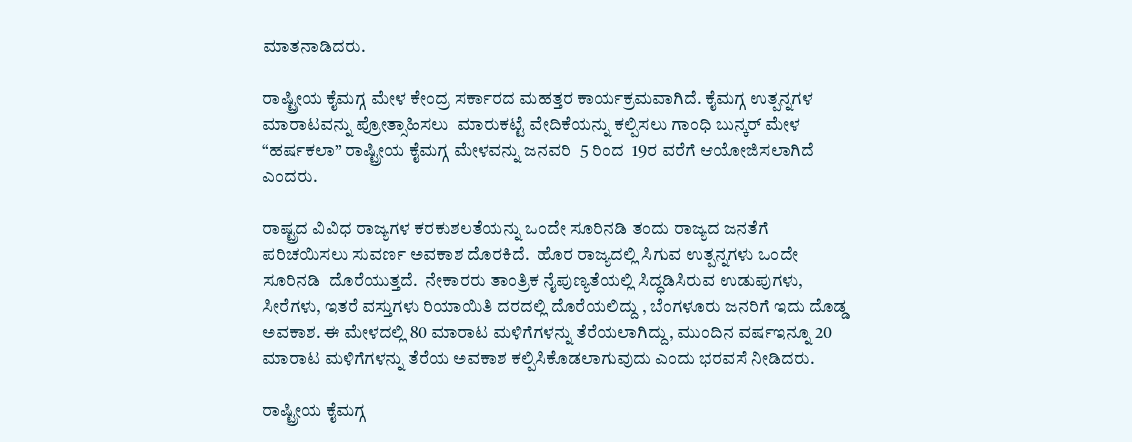ಮಾತನಾಡಿದರು.

ರಾಷ್ಟ್ರೀಯ ಕೈಮಗ್ಗ ಮೇಳ ಕೇಂದ್ರ ಸರ್ಕಾರದ ಮಹತ್ತರ ಕಾರ್ಯಕ್ರಮವಾಗಿದೆ. ಕೈಮಗ್ಗ ಉತ್ಪನ್ನಗಳ ಮಾರಾಟವನ್ನು ಪ್ರೋತ್ಸಾಹಿಸಲು  ಮಾರುಕಟ್ಟೆ ವೇದಿಕೆಯನ್ನು ಕಲ್ಪಿಸಲು ಗಾಂಧಿ ಬುನ್ಕರ್ ಮೇಳ “ಹರ್ಷಕಲಾ” ರಾಷ್ಟ್ರೀಯ ಕೈಮಗ್ಗ ಮೇಳವನ್ನು ಜನವರಿ  5 ರಿಂದ  19ರ ವರೆಗೆ ಆಯೋಜಿಸಲಾಗಿದೆ ಎಂದರು.

ರಾಷ್ಟ್ರದ ವಿವಿಧ ರಾಜ್ಯಗಳ ಕರಕುಶಲತೆಯನ್ನು ಒಂದೇ ಸೂರಿನಡಿ ತಂದು ರಾಜ್ಯದ ಜನತೆಗೆ ಪರಿಚಯಿಸಲು ಸುವರ್ಣ ಅವಕಾಶ ದೊರಕಿದೆ.  ಹೊರ ರಾಜ್ಯದಲ್ಲಿ ಸಿಗುವ ಉತ್ಪನ್ನಗಳು ಒಂದೇ ಸೂರಿನಡಿ  ದೊರೆಯುತ್ತದೆ.  ನೇಕಾರರು ತಾಂತ್ರಿಕ ನೈಪುಣ್ಯತೆಯಲ್ಲಿ ಸಿದ್ಧಡಿಸಿರುವ ಉಡುಪುಗಳು, ಸೀರೆಗಳು, ಇತರೆ ವಸ್ತುಗಳು ರಿಯಾಯಿತಿ ದರದಲ್ಲಿ ದೊರೆಯಲಿದ್ದು , ಬೆಂಗಳೂರು ಜನರಿಗೆ ಇದು ದೊಡ್ಡ ಅವಕಾಶ. ಈ ಮೇಳದಲ್ಲಿ 80 ಮಾರಾಟ ಮಳಿಗೆಗಳನ್ನು ತೆರೆಯಲಾಗಿದ್ದು, ಮುಂದಿನ ವರ್ಷಇನ್ನೂ 20 ಮಾರಾಟ ಮಳಿಗೆಗಳನ್ನು ತೆರೆಯ ಅವಕಾಶ ಕಲ್ಪಿಸಿಕೊಡಲಾಗುವುದು ಎಂದು ಭರವಸೆ ನೀಡಿದರು.

ರಾಷ್ಟ್ರೀಯ ಕೈಮಗ್ಗ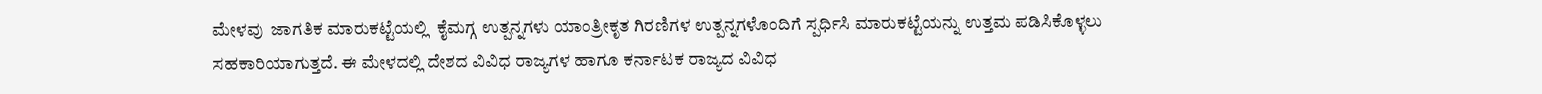ಮೇಳವು  ಜಾಗತಿಕ ಮಾರುಕಟ್ಟೆಯಲ್ಲಿ  ಕೈಮಗ್ಗ ಉತ್ಪನ್ನಗಳು ಯಾಂತ್ರೀಕೃತ ಗಿರಣಿಗಳ ಉತ್ಪನ್ನಗಳೊಂದಿಗೆ ಸ್ಪರ್ಧಿಸಿ ಮಾರುಕಟ್ಟೆಯನ್ನು ಉತ್ತಮ ಪಡಿಸಿಕೊಳ್ಳಲು ಸಹಕಾರಿಯಾಗುತ್ತದೆ. ಈ ಮೇಳದಲ್ಲಿ ದೇಶದ ವಿವಿಧ ರಾಜ್ಯಗಳ ಹಾಗೂ ಕರ್ನಾಟಕ ರಾಜ್ಯದ ವಿವಿಧ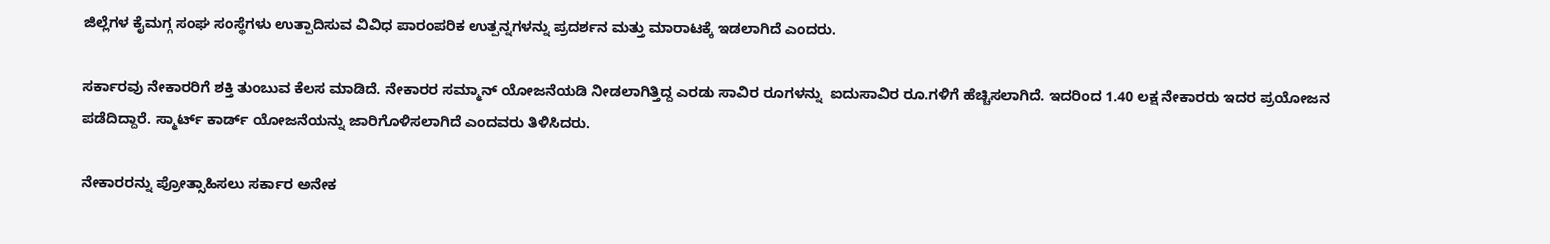ಜಿಲ್ಲೆಗಳ ಕೈಮಗ್ಗ ಸಂಘ ಸಂಸ್ಥೆಗಳು ಉತ್ಪಾದಿಸುವ ವಿವಿಧ ಪಾರಂಪರಿಕ ಉತ್ಪನ್ನಗಳನ್ನು ಪ್ರದರ್ಶನ ಮತ್ತು ಮಾರಾಟಕ್ಕೆ ಇಡಲಾಗಿದೆ ಎಂದರು.

ಸರ್ಕಾರವು ನೇಕಾರರಿಗೆ ಶಕ್ತಿ ತುಂಬುವ ಕೆಲಸ ಮಾಡಿದೆ. ನೇಕಾರರ ಸಮ್ಮಾನ್ ಯೋಜನೆಯಡಿ ನೀಡಲಾಗಿತ್ತಿದ್ದ ಎರಡು ಸಾವಿರ ರೂಗಳನ್ನು  ಐದುಸಾವಿರ ರೂ.ಗಳಿಗೆ ಹೆಚ್ಚಿಸಲಾಗಿದೆ. ಇದರಿಂದ 1.40 ಲಕ್ಷ ನೇಕಾರರು ಇದರ ಪ್ರಯೋಜನ ಪಡೆದಿದ್ದಾರೆ. ಸ್ಮಾರ್ಟ್ ಕಾರ್ಡ್ ಯೋಜನೆಯನ್ನು ಜಾರಿಗೊಳಿಸಲಾಗಿದೆ ಎಂದವರು ತಿಳಿಸಿದರು.

ನೇಕಾರರನ್ನು ಪ್ರೋತ್ಸಾಹಿಸಲು ಸರ್ಕಾರ ಅನೇಕ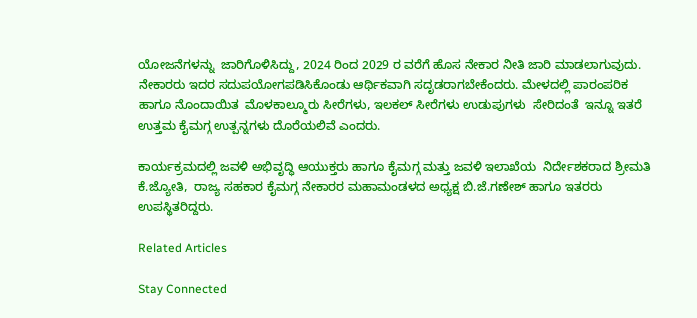ಯೋಜನೆಗಳನ್ನು  ಜಾರಿಗೊಳಿಸಿದ್ದು, 2024 ರಿಂದ 2029 ರ ವರೆಗೆ ಹೊಸ ನೇಕಾರ ನೀತಿ ಜಾರಿ ಮಾಡಲಾಗುವುದು.  ನೇಕಾರರು ಇದರ ಸದುಪಯೋಗಪಡಿಸಿಕೊಂಡು ಆರ್ಥಿಕವಾಗಿ ಸದೃಡರಾಗಬೇಕೆಂದರು. ಮೇಳದಲ್ಲಿ ಪಾರಂಪರಿಕ ಹಾಗೂ ನೊಂದಾಯಿತ  ಮೊಳಕಾಲ್ಮೂರು ಸೀರೆಗಳು, ಇಲಕಲ್ ಸೀರೆಗಳು ಉಡುಪುಗಳು  ಸೇರಿದಂತೆ  ಇನ್ನೂ ಇತರೆ ಉತ್ತಮ ಕೈಮಗ್ಗ ಉತ್ಪನ್ನಗಳು ದೊರೆಯಲಿವೆ ಎಂದರು.

ಕಾರ್ಯಕ್ರಮದಲ್ಲಿ ಜವಳಿ ಅಭಿವೃದ್ಧಿ ಆಯುಕ್ತರು ಹಾಗೂ ಕೈಮಗ್ಗ ಮತ್ತು ಜವಳಿ ಇಲಾಖೆಯ  ನಿರ್ದೇಶಕರಾದ ಶ್ರೀಮತಿ ಕೆ.ಜ್ಯೋತಿ,  ರಾಜ್ಯ ಸಹಕಾರ ಕೈಮಗ್ಗ ನೇಕಾರರ ಮಹಾಮಂಡಳದ ಅಧ್ಯಕ್ಷ ಬಿ.ಜೆ.ಗಣೇಶ್ ಹಾಗೂ ಇತರರು ಉಪಸ್ಥಿತರಿದ್ದರು.

Related Articles

Stay Connected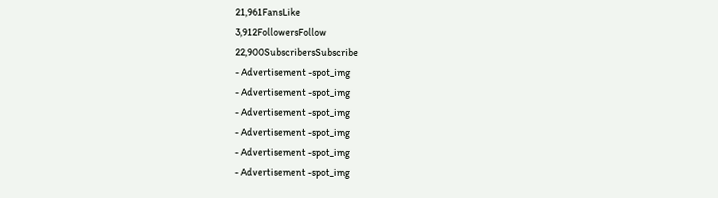21,961FansLike
3,912FollowersFollow
22,900SubscribersSubscribe
- Advertisement -spot_img
- Advertisement -spot_img
- Advertisement -spot_img
- Advertisement -spot_img
- Advertisement -spot_img
- Advertisement -spot_img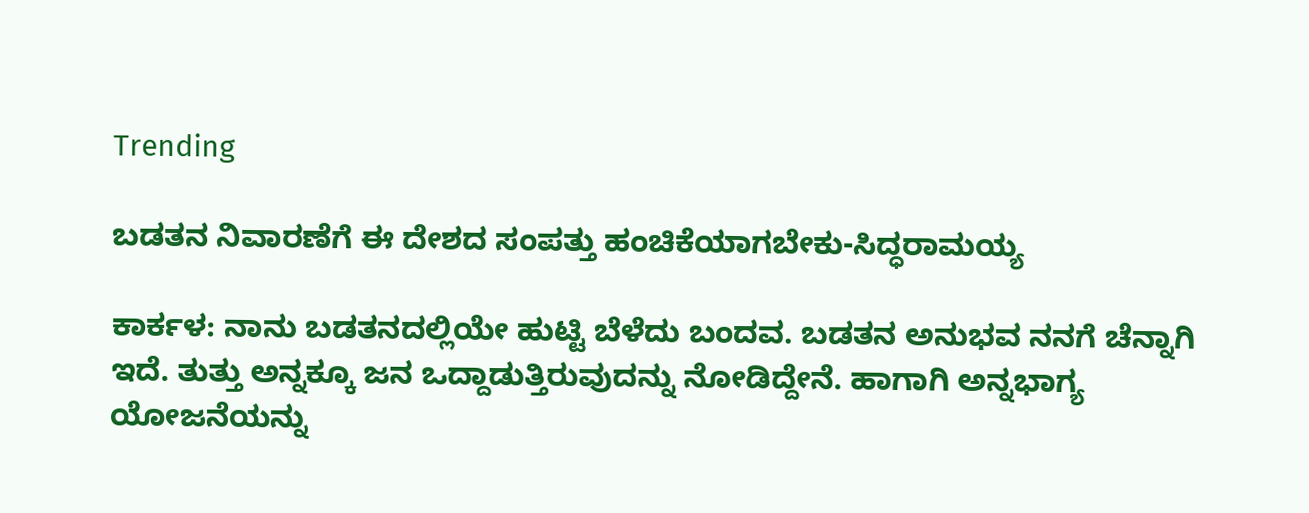Trending

ಬಡತನ ನಿವಾರಣೆಗೆ ಈ ದೇಶದ ಸಂಪತ್ತು ಹಂಚಿಕೆಯಾಗಬೇಕು-ಸಿದ್ಧರಾಮಯ್ಯ

ಕಾರ್ಕಳ: ನಾನು ಬಡತನದಲ್ಲಿಯೇ ಹುಟ್ಟಿ ಬೆಳೆದು ಬಂದವ. ಬಡತನ ಅನುಭವ ನನಗೆ ಚೆನ್ನಾಗಿ ಇದೆ. ತುತ್ತು ಅನ್ನಕ್ಕೂ ಜನ ಒದ್ದಾಡುತ್ತಿರುವುದನ್ನು ನೋಡಿದ್ದೇನೆ. ಹಾಗಾಗಿ ಅನ್ನಭಾಗ್ಯ ಯೋಜನೆಯನ್ನು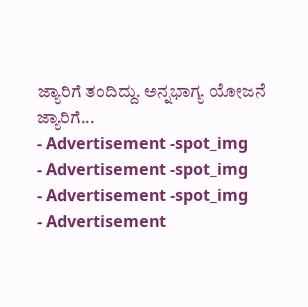ಜ್ಯಾರಿಗೆ ತಂದಿದ್ದು. ಅನ್ನಭಾಗ್ಯ ಯೋಜನೆ ಜ್ಯಾರಿಗೆ...
- Advertisement -spot_img
- Advertisement -spot_img
- Advertisement -spot_img
- Advertisement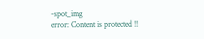-spot_img
error: Content is protected !!